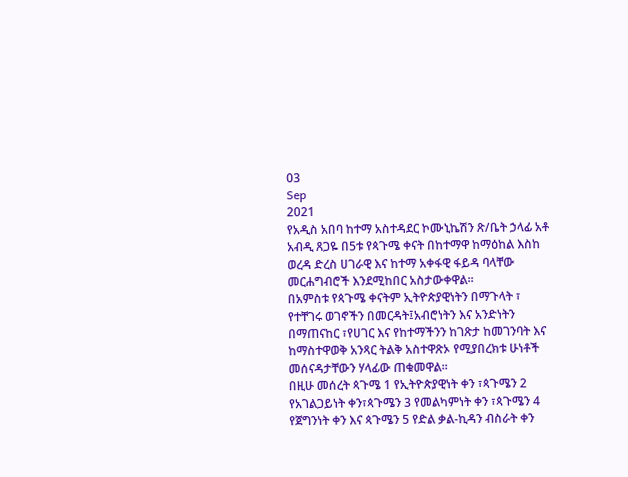03
Sep
2021
የአዲስ አበባ ከተማ አስተዳደር ኮሙኒኬሽን ጽ/ቤት ኃላፊ አቶ አብዲ ጸጋዬ በ5ቱ የጳጉሜ ቀናት በከተማዋ ከማዕከል እስከ ወረዳ ድረስ ሀገራዊ እና ከተማ አቀፋዊ ፋይዳ ባላቸው መርሐግብሮች እንደሚከበር አስታውቀዋል፡፡
በአምስቱ የጳጉሜ ቀናትም ኢትዮጵያዊነትን በማጉላት ፣ የተቸገሩ ወገኖችን በመርዳት፤አብሮነትን እና አንድነትን በማጠናከር ፣የሀገር እና የከተማችንን ከገጽታ ከመገንባት እና ከማስተዋወቅ አንጻር ትልቅ አስተዋጽኦ የሚያበረክቱ ሁነቶች መሰናዳታቸውን ሃላፊው ጠቁመዋል፡፡
በዚሁ መሰረት ጳጉሜ 1 የኢትዮጵያዊነት ቀን ፣ጳጉሜን 2 የአገልጋይነት ቀን፣ጳጉሜን 3 የመልካምነት ቀን ፣ጳጉሜን 4 የጀግንነት ቀን እና ጳጉሜን 5 የድል ቃል-ኪዳን ብስራት ቀን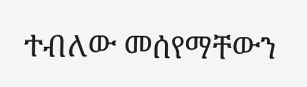ተብለው መሰየማቸውን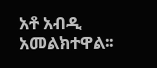አቶ አብዲ አመልክተዋል፡፡